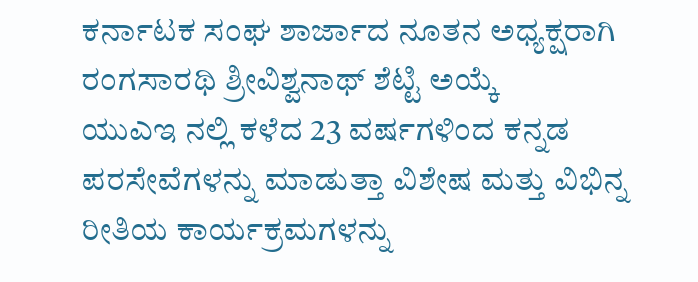ಕರ್ನಾಟಕ ಸಂಘ ಶಾರ್ಜಾದ ನೂತನ ಅಧ್ಯಕ್ಷರಾಗಿ ರಂಗಸಾರಥಿ ಶ್ರೀವಿಶ್ವನಾಥ್ ಶೆಟ್ಟಿ ಅಯ್ಕೆ
ಯುಎಇ ನಲ್ಲಿ ಕಳೆದ 23 ವರ್ಷಗಳಿಂದ ಕನ್ನಡ ಪರಸೇವೆಗಳನ್ನು ಮಾಡುತ್ತಾ ವಿಶೇಷ ಮತ್ತು ವಿಭಿನ್ನ ರೀತಿಯ ಕಾರ್ಯಕ್ರಮಗಳನ್ನು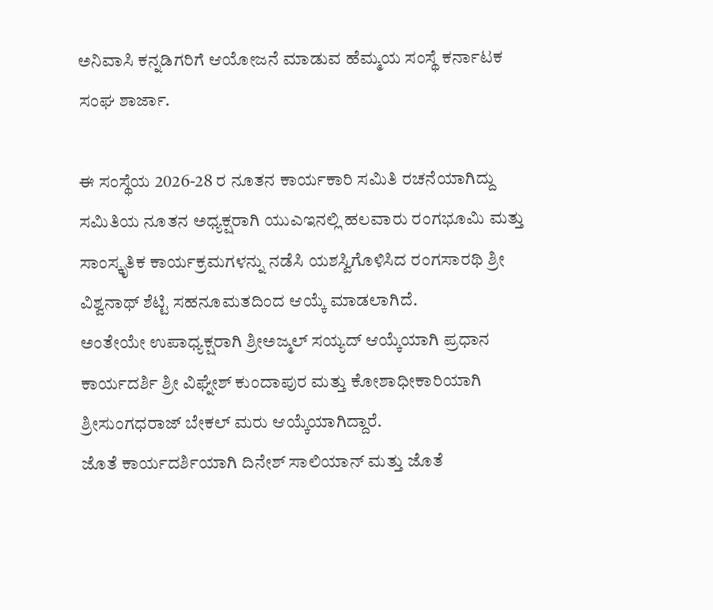ಅನಿವಾಸಿ ಕನ್ನಡಿಗರಿಗೆ ಆಯೋಜನೆ ಮಾಡುವ ಹೆಮ್ಮಯ ಸಂಸ್ಥೆ ಕರ್ನಾಟಕ ಸಂಘ ಶಾರ್ಜಾ.

ಈ ಸಂಸ್ಥೆಯ 2026-28 ರ ನೂತನ ಕಾರ್ಯಕಾರಿ ಸಮಿತಿ ರಚನೆಯಾಗಿದ್ದು ಸಮಿತಿಯ ನೂತನ ಅಧ್ಯಕ್ಷರಾಗಿ ಯುಎಇನಲ್ಲಿ ಹಲವಾರು ರಂಗಭೂಮಿ ಮತ್ತು ಸಾಂಸ್ಕೃತಿಕ ಕಾರ್ಯಕ್ರಮಗಳನ್ನು ನಡೆಸಿ ಯಶಸ್ವಿಗೊಳಿಸಿದ ರಂಗಸಾರಥಿ ಶ್ರೀ ವಿಶ್ವನಾಥ್ ಶೆಟ್ಟಿ ಸಹನೂಮತದಿಂದ ಆಯ್ಕೆ ಮಾಡಲಾಗಿದೆ.
ಅಂತೇಯೇ ಉಪಾಧ್ಯಕ್ಷರಾಗಿ ಶ್ರೀಅಜ್ಮಲ್ ಸಯ್ಯದ್ ಆಯ್ಕೆಯಾಗಿ ಪ್ರಧಾನ ಕಾರ್ಯದರ್ಶಿ ಶ್ರೀ ವಿಘ್ನೇಶ್ ಕುಂದಾಪುರ ಮತ್ತು ಕೋಶಾಧೀಕಾರಿಯಾಗಿ ಶ್ರೀಸುಂಗಧರಾಜ್ ಬೇಕಲ್ ಮರು ಆಯ್ಕೆಯಾಗಿದ್ದಾರೆ.
ಜೊತೆ ಕಾರ್ಯದರ್ಶಿಯಾಗಿ ದಿನೇಶ್ ಸಾಲಿಯಾನ್ ಮತ್ತು ಜೊತೆ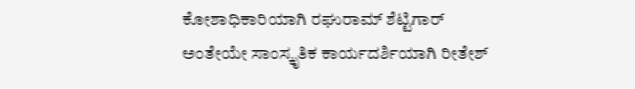ಕೋಶಾಧಿಕಾರಿಯಾಗಿ ರಘುರಾಮ್ ಶೆಟ್ಟಿಗಾರ್ ಅಂತೇಯೇ ಸಾಂಸ್ಕೃತಿಕ ಕಾರ್ಯದರ್ಶಿಯಾಗಿ ರೀತೇಶ್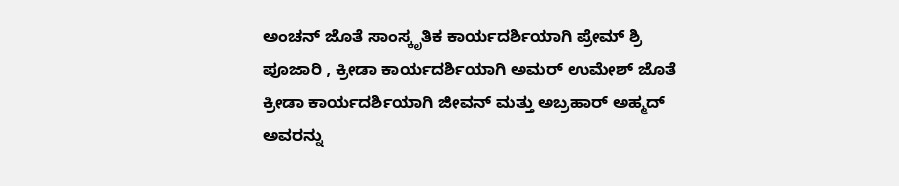ಅಂಚನ್ ಜೊತೆ ಸಾಂಸ್ಕೃತಿಕ ಕಾರ್ಯದರ್ಶಿಯಾಗಿ ಪ್ರೇಮ್ ಶ್ರಿ ಪೂಜಾರಿ , ಕ್ರೀಡಾ ಕಾರ್ಯದರ್ಶಿಯಾಗಿ ಅಮರ್ ಉಮೇಶ್ ಜೊತೆ ಕ್ರೀಡಾ ಕಾರ್ಯದರ್ಶಿಯಾಗಿ ಜೀವನ್ ಮತ್ತು ಅಬ್ರಹಾರ್ ಅಹ್ಮದ್ ಅವರನ್ನು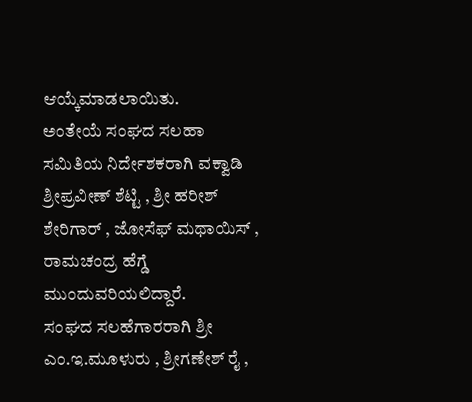ಆಯ್ಕೆಮಾಡಲಾಯಿತು.
ಅಂತೇಯೆ ಸಂಘದ ಸಲಹಾ ಸಮಿತಿಯ ನಿರ್ದೇಶಕರಾಗಿ ವಕ್ವಾಡಿ ಶ್ರೀಪ್ರವೀಣ್ ಶೆಟ್ಟಿ , ಶ್ರೀ ಹರೀಶ್ ಶೇರಿಗಾರ್ , ಜೋಸೆಫ್ ಮಥಾಯಿಸ್ , ರಾಮಚಂದ್ರ ಹೆಗ್ಡೆ ಮುಂದುವರಿಯಲಿದ್ದಾರೆ.
ಸಂಘದ ಸಲಹೆಗಾರರಾಗಿ ಶ್ರೀ ಎಂ.ಇ.ಮೂಳುರು , ಶ್ರೀಗಣೇಶ್ ರೈ ,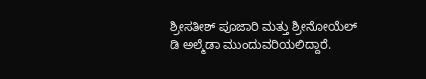ಶ್ರೀಸತೀಶ್ ಪೂಜಾರಿ ಮತ್ತು ಶ್ರೀನೋಯೆಲ್ ಡಿ ಅಲ್ಮೆಡಾ ಮುಂದುವರಿಯಲಿದ್ದಾರೆ.